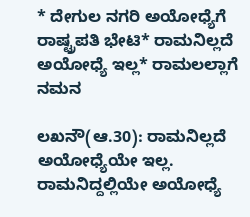* ದೇಗುಲ ನಗರಿ ಅಯೋಧ್ಯೆಗೆ ರಾಷ್ಟ್ರಪತಿ ಭೇಟಿ* ರಾಮನಿಲ್ಲದೆ ಅಯೋಧ್ಯೆ ಇಲ್ಲ* ರಾಮಲಲ್ಲಾಗೆ ನಮನ

ಲಖನೌ(ಆ.30): ರಾಮನಿಲ್ಲದೆ ಅಯೋಧ್ಯೆಯೇ ಇಲ್ಲ. ರಾಮನಿದ್ದಲ್ಲಿಯೇ ಅಯೋಧ್ಯೆ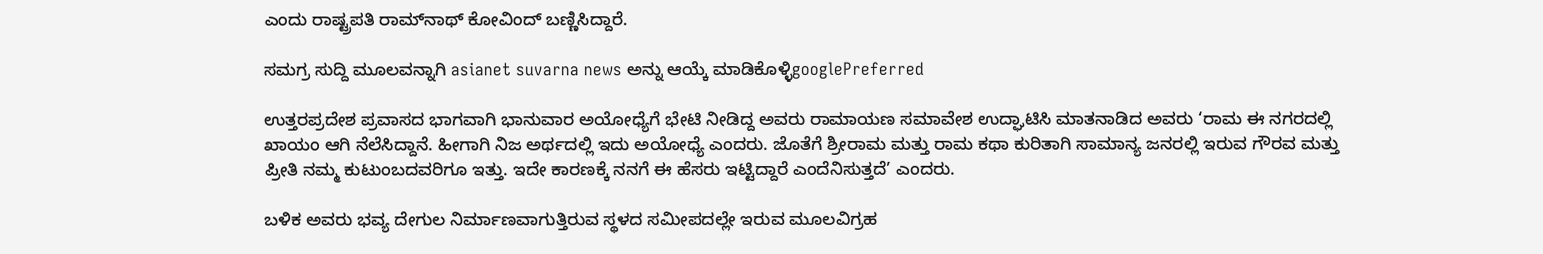ಎಂದು ರಾಷ್ಟ್ರಪತಿ ರಾಮ್‌ನಾಥ್‌ ಕೋವಿಂದ್‌ ಬಣ್ಣಿಸಿದ್ದಾರೆ.

ಸಮಗ್ರ ಸುದ್ದಿ ಮೂಲವನ್ನಾಗಿ asianet suvarna news ಅನ್ನು ಆಯ್ಕೆ ಮಾಡಿಕೊಳ್ಳಿgooglePreferred

ಉತ್ತರಪ್ರದೇಶ ಪ್ರವಾಸದ ಭಾಗವಾಗಿ ಭಾನುವಾರ ಅಯೋಧ್ಯೆಗೆ ಭೇಟಿ ನೀಡಿದ್ದ ಅವರು ರಾಮಾಯಣ ಸಮಾವೇಶ ಉದ್ಘಾಟಿಸಿ ಮಾತನಾಡಿದ ಅವರು ‘ರಾಮ ಈ ನಗರದಲ್ಲಿ ಖಾಯಂ ಆಗಿ ನೆಲೆಸಿದ್ದಾನೆ. ಹೀಗಾಗಿ ನಿಜ ಅರ್ಥದಲ್ಲಿ ಇದು ಅಯೋಧ್ಯೆ ಎಂದರು. ಜೊತೆಗೆ ಶ್ರೀರಾಮ ಮತ್ತು ರಾಮ ಕಥಾ ಕುರಿತಾಗಿ ಸಾಮಾನ್ಯ ಜನರಲ್ಲಿ ಇರುವ ಗೌರವ ಮತ್ತು ಪ್ರೀತಿ ನಮ್ಮ ಕುಟುಂಬದವರಿಗೂ ಇತ್ತು. ಇದೇ ಕಾರಣಕ್ಕೆ ನನಗೆ ಈ ಹೆಸರು ಇಟ್ಟಿದ್ದಾರೆ ಎಂದೆನಿಸುತ್ತದೆ’ ಎಂದರು.

ಬಳಿಕ ಅವರು ಭವ್ಯ ದೇಗುಲ ನಿರ್ಮಾಣವಾಗುತ್ತಿರುವ ಸ್ಥಳದ ಸಮೀಪದಲ್ಲೇ ಇರುವ ಮೂಲವಿಗ್ರಹ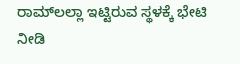ರಾಮ್‌ಲಲ್ಲಾ ಇಟ್ಟಿರುವ ಸ್ಥಳಕ್ಕೆ ಭೇಟಿ ನೀಡಿ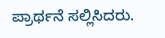ಪ್ರಾರ್ಥನೆ ಸಲ್ಲಿಸಿದರು.